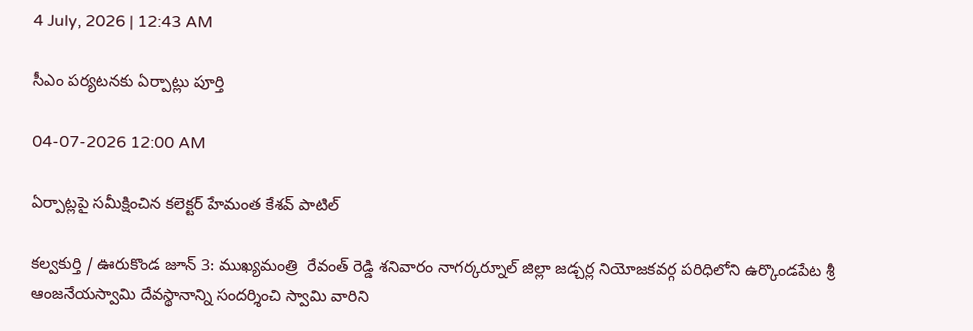4 July, 2026 | 12:43 AM

సీఎం పర్యటనకు ఏర్పాట్లు పూర్తి

04-07-2026 12:00 AM

ఏర్పాట్లపై సమీక్షించిన కలెక్టర్ హేమంత కేశవ్ పాటిల్

కల్వకుర్తి / ఊరుకొండ జూన్ 3: ముఖ్యమంత్రి  రేవంత్ రెడ్డి శనివారం నాగర్కర్నూల్ జిల్లా జడ్చర్ల నియోజకవర్గ పరిధిలోని ఉర్కొండపేట శ్రీ ఆంజనేయస్వామి దేవస్థానాన్ని సందర్శించి స్వామి వారిని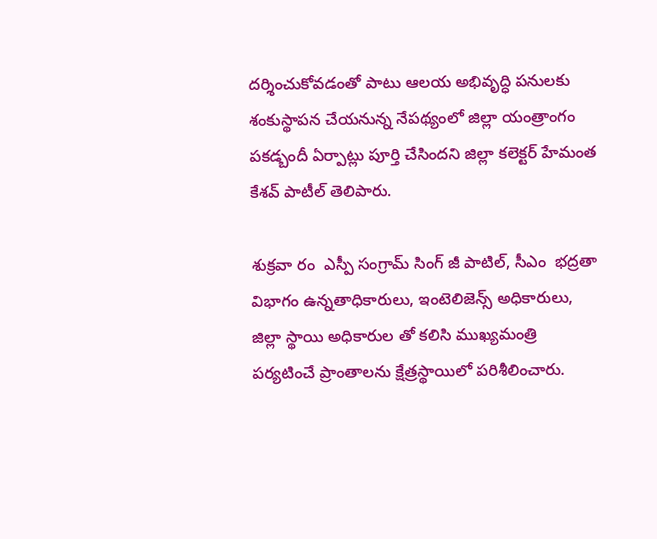దర్శించుకోవడంతో పాటు ఆలయ అభివృద్ధి పనులకు శంకుస్థాపన చేయనున్న నేపథ్యంలో జిల్లా యంత్రాంగం పకడ్బందీ ఏర్పాట్లు పూర్తి చేసిందని జిల్లా కలెక్టర్ హేమంత కేశవ్ పాటీల్ తెలిపారు.

శుక్రవా రం  ఎస్పీ సంగ్రామ్ సింగ్ జీ పాటిల్, సీఎం  భద్రతా విభాగం ఉన్నతాధికారులు, ఇంటెలిజెన్స్ అధికారులు, జిల్లా స్థాయి అధికారుల తో కలిసి ముఖ్యమంత్రి పర్యటించే ప్రాంతాలను క్షేత్రస్థాయిలో పరిశీలించారు.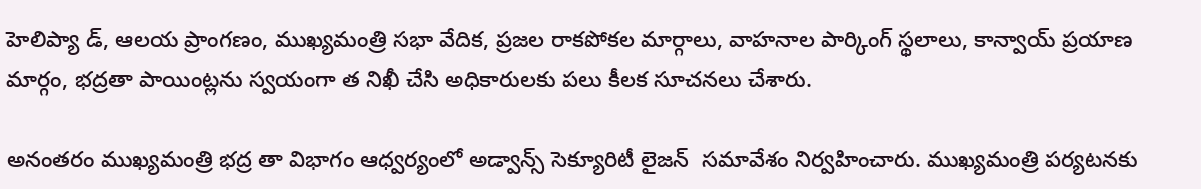హెలిప్యా డ్, ఆలయ ప్రాంగణం, ముఖ్యమంత్రి సభా వేదిక, ప్రజల రాకపోకల మార్గాలు, వాహనాల పార్కింగ్ స్థలాలు, కాన్వాయ్ ప్రయాణ మార్గం, భద్రతా పాయింట్లను స్వయంగా త నిఖీ చేసి అధికారులకు పలు కీలక సూచనలు చేశారు.

అనంతరం ముఖ్యమంత్రి భద్ర తా విభాగం ఆధ్వర్యంలో అడ్వాన్స్ సెక్యూరిటీ లైజన్  సమావేశం నిర్వహించారు. ముఖ్యమంత్రి పర్యటనకు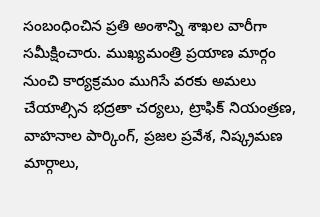సంబంధించిన ప్రతి అంశాన్ని శాఖల వారీగా సమీక్షించారు. ముఖ్యమంత్రి ప్రయాణ మార్గం నుంచి కార్యక్రమం ముగిసే వరకు అమలు చేయాల్సిన భద్రతా చర్యలు, ట్రాఫిక్ నియంత్రణ, వాహనాల పార్కింగ్, ప్రజల ప్రవేశ, నిష్క్రమణ మార్గాలు,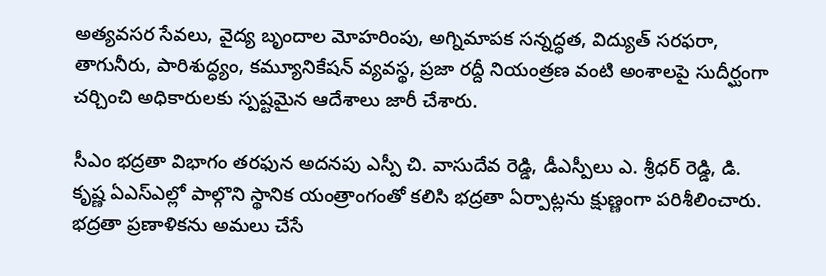అత్యవసర సేవలు, వైద్య బృందాల మోహరింపు, అగ్నిమాపక సన్నద్ధత, విద్యుత్ సరఫరా, తాగునీరు, పారిశుద్ధ్యం, కమ్యూనికేషన్ వ్యవస్థ, ప్రజా రద్దీ నియంత్రణ వంటి అంశాలపై సుదీర్ఘంగా చర్చించి అధికారులకు స్పష్టమైన ఆదేశాలు జారీ చేశారు.

సీఎం భద్రతా విభాగం తరఫున అదనపు ఎస్పీ చి. వాసుదేవ రెడ్డి, డీఎస్పీలు ఎ. శ్రీధర్ రెడ్డి, డి. కృష్ణ ఏఎస్‌ఎల్లో పాల్గొని స్థానిక యంత్రాంగంతో కలిసి భద్రతా ఏర్పాట్లను క్షుణ్ణంగా పరిశీలించారు. భద్రతా ప్రణాళికను అమలు చేసే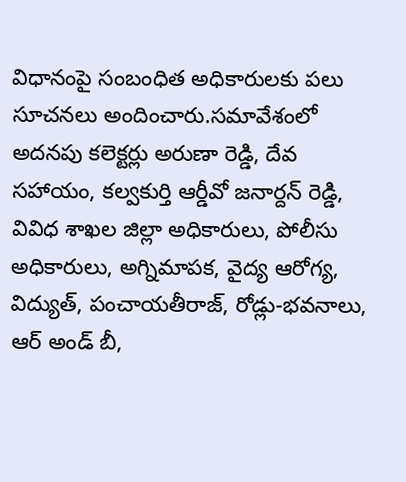విధానంపై సంబంధిత అధికారులకు పలు సూచనలు అందించారు.సమావేశంలో అదనపు కలెక్టర్లు అరుణా రెడ్డి, దేవ సహాయం, కల్వకుర్తి ఆర్డీవో జనార్దన్ రెడ్డి, వివిధ శాఖల జిల్లా అధికారులు, పోలీసు అధికారులు, అగ్నిమాపక, వైద్య ఆరోగ్య, విద్యుత్, పంచాయతీరాజ్, రోడ్లు-భవనాలు, ఆర్ అండ్ బీ,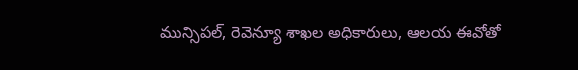మున్సిపల్, రెవెన్యూ శాఖల అధికారులు, ఆలయ ఈవోతో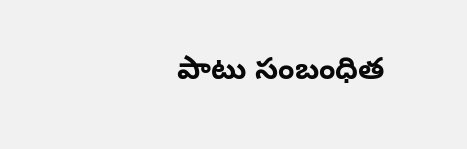పాటు సంబంధిత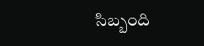సిబ్బంది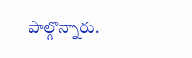పాల్గొన్నారు.